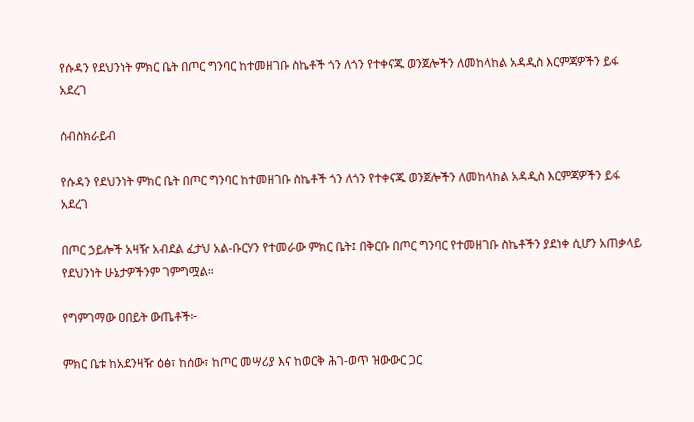የሱዳን የደህንነት ምክር ቤት በጦር ግንባር ከተመዘገቡ ስኬቶች ጎን ለጎን የተቀናጁ ወንጀሎችን ለመከላከል አዳዲስ እርምጃዎችን ይፋ አደረገ

ሰብስክራይብ

የሱዳን የደህንነት ምክር ቤት በጦር ግንባር ከተመዘገቡ ስኬቶች ጎን ለጎን የተቀናጁ ወንጀሎችን ለመከላከል አዳዲስ እርምጃዎችን ይፋ አደረገ

በጦር ኃይሎች አዛዥ አብደል ፈታህ አል-ቡርሃን የተመራው ምክር ቤት፤ በቅርቡ በጦር ግንባር የተመዘገቡ ስኬቶችን ያደነቀ ሲሆን አጠቃላይ የደህንነት ሁኔታዎችንም ገምግሟል።

የግምገማው ዐበይት ውጤቶች፦

ምክር ቤቱ ከአደንዛዥ ዕፅ፣ ከሰው፣ ከጦር መሣሪያ እና ከወርቅ ሕገ-ወጥ ዝውውር ጋር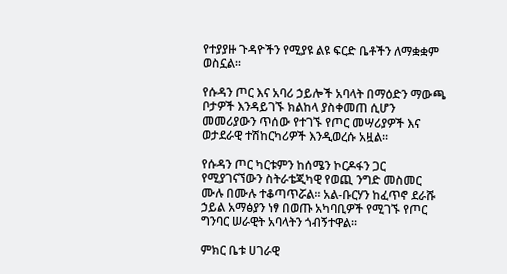የተያያዙ ጉዳዮችን የሚያዩ ልዩ ፍርድ ቤቶችን ለማቋቋም ወስኗል።

የሱዳን ጦር እና አባሪ ኃይሎች አባላት በማዕድን ማውጫ ቦታዎች እንዳይገኙ ክልከላ ያስቀመጠ ሲሆን መመሪያውን ጥሰው የተገኙ የጦር መሣሪያዎች እና ወታደራዊ ተሽከርካሪዎች እንዲወረሱ አዟል።

የሱዳን ጦር ካርቱምን ከሰሜን ኮርዶፋን ጋር የሚያገናኘውን ስትራቴጂካዊ የወጪ ንግድ መስመር ሙሉ በሙሉ ተቆጣጥሯል። አል-ቡርሃን ከፈጥኖ ደራሹ ኃይል አማፅያን ነፃ በወጡ አካባቢዎች የሚገኙ የጦር ግንባር ሠራዊት አባላትን ጎብኝተዋል።

ምክር ቤቱ ሀገራዊ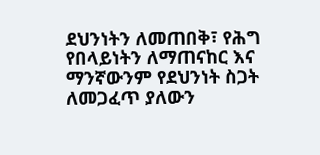ደህንነትን ለመጠበቅ፣ የሕግ የበላይነትን ለማጠናከር እና ማንኛውንም የደህንነት ስጋት ለመጋፈጥ ያለውን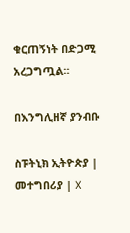ቁርጠኝነት በድጋሚ አረጋግጧል።

በእንግሊዘኛ ያንብቡ

ስፑትኒክ ኢትዮጵያ | መተግበሪያ | X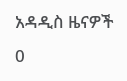አዳዲስ ዜናዎች
0